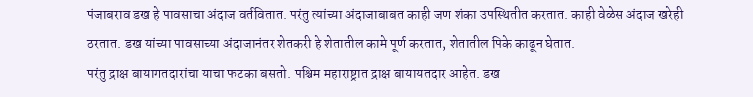पंजाबराव डख हे पावसाचा अंदाज वर्तवितात. परंतु त्यांच्या अंदाजाबाबत काही जण शंका उपस्थितीत करतात. काही वेळेस अंदाज खरेही ठरतात. डख यांच्या पावसाच्या अंदाजानंतर शेतकरी हे शेतातील कामे पूर्ण करतात, शेतातील पिके काढून घेतात.
परंतु द्राक्ष बायागतदारांचा याचा फटका बसतो. पश्चिम महाराष्ट्रात द्राक्ष बायायतदार आहेत. डख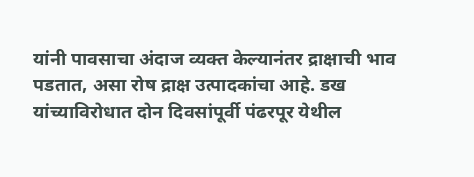यांनी पावसाचा अंदाज व्यक्त केल्यानंतर द्राक्षाची भाव पडतात, असा रोष द्राक्ष उत्पादकांचा आहे. डख यांच्याविरोधात दोन दिवसांपूर्वी पंढरपूर येथील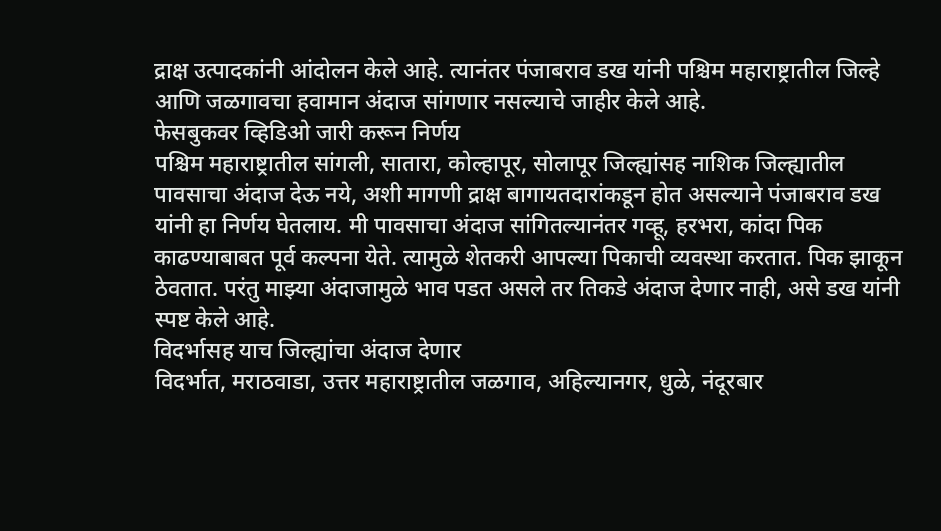द्राक्ष उत्पादकांनी आंदोलन केले आहे. त्यानंतर पंजाबराव डख यांनी पश्चिम महाराष्ट्रातील जिल्हे आणि जळगावचा हवामान अंदाज सांगणार नसल्याचे जाहीर केले आहे.
फेसबुकवर व्हिडिओ जारी करून निर्णय
पश्चिम महाराष्ट्रातील सांगली, सातारा, कोल्हापूर, सोलापूर जिल्ह्यांसह नाशिक जिल्ह्यातील पावसाचा अंदाज देऊ नये, अशी मागणी द्राक्ष बागायतदारांकडून होत असल्याने पंजाबराव डख यांनी हा निर्णय घेतलाय. मी पावसाचा अंदाज सांगितल्यानंतर गव्हू, हरभरा, कांदा पिक काढण्याबाबत पूर्व कल्पना येते. त्यामुळे शेतकरी आपल्या पिकाची व्यवस्था करतात. पिक झाकून ठेवतात. परंतु माझ्या अंदाजामुळे भाव पडत असले तर तिकडे अंदाज देणार नाही, असे डख यांनी स्पष्ट केले आहे.
विदर्भासह याच जिल्ह्यांचा अंदाज देणार
विदर्भात, मराठवाडा, उत्तर महाराष्ट्रातील जळगाव, अहिल्यानगर, धुळे, नंदूरबार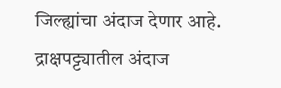जिल्ह्यांचा अंदाज देणार आहे. द्राक्षपट्ट्यातील अंदाज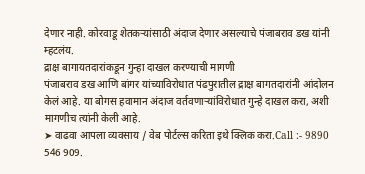देणार नाही. कोरवाडू शेतकऱ्यांसाठी अंदाज देणार असल्याचे पंजाबराव डख यांनी म्हटलंय.
द्राक्ष बागायतदारांकडून गुन्हा दाखल करण्याची मागणी
पंजाबराव डख आणि बांगर यांच्याविरोधात पंढपुरातील द्राक्ष बागतदारांनी आंदोलन केलं आहे. या बोगस हवामान अंदाज वर्तवणाऱ्यांविरोधात गुन्हे दाखल करा, अशी मागणीच त्यांनी केली आहे.
➤ वाढवा आपला व्यवसाय / वेब पोर्टल्स करिता इथे क्लिक करा.Call :- 9890 546 909.